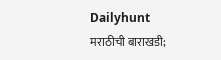Dailyhunt
मराठीची बाराखडी;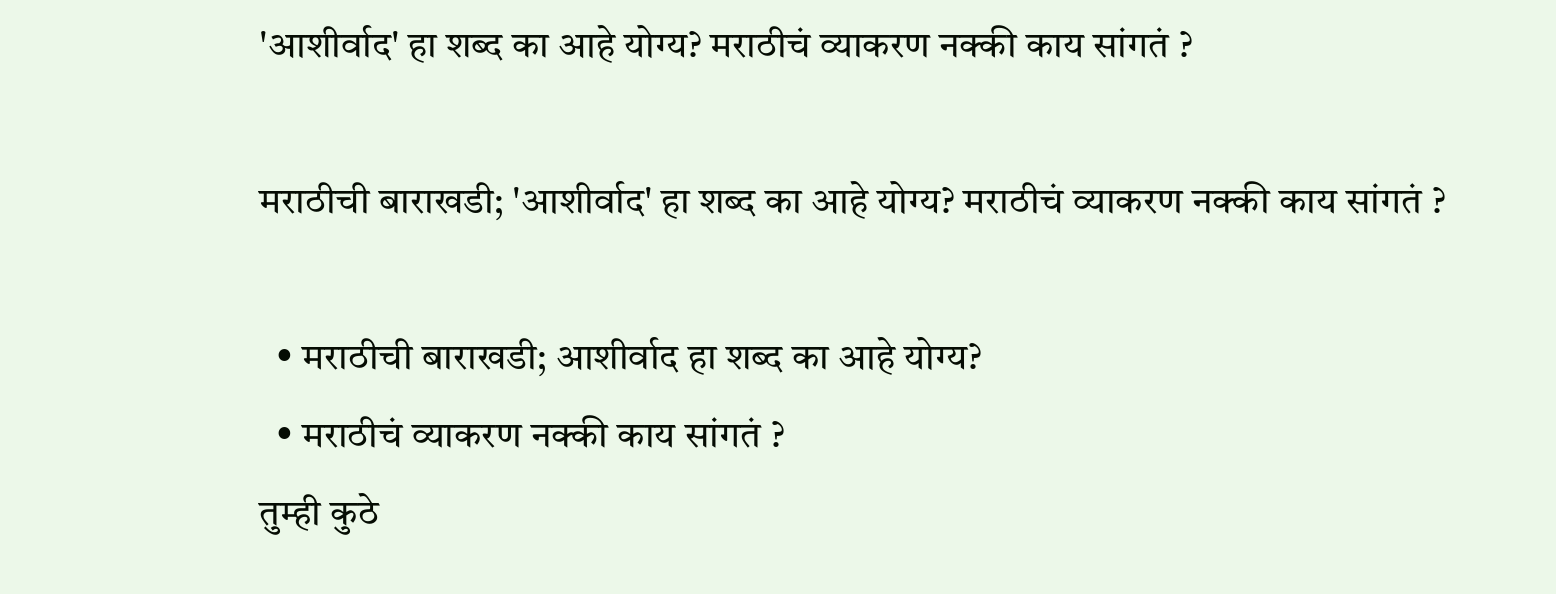'आशीर्वाद' हा शब्द का आहे योग्य? मराठीचं व्याकरण नक्की काय सांगतं ?

मराठीची बाराखडी; 'आशीर्वाद' हा शब्द का आहे योग्य? मराठीचं व्याकरण नक्की काय सांगतं ?

  • मराठीची बाराखडी; आशीर्वाद हा शब्द का आहे योग्य?
  • मराठीचं व्याकरण नक्की काय सांगतं ?
तुम्ही कुठे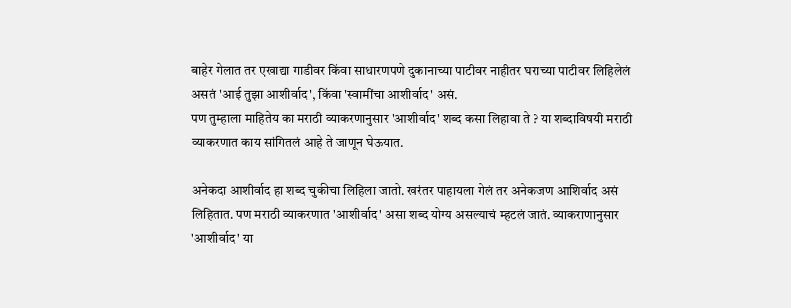बाहेर गेलात तर एखाद्या गाडीवर किंवा साधारणपणे दुकानाच्या पाटीवर नाहीतर घराच्या पाटीवर लिहिलेलं असतं 'आई तुझा आशीर्वाद', किंवा 'स्वामींचा आशीर्वाद' असं.
पण तुम्हाला माहितेय का मराठी व्याकरणानुसार 'आशीर्वाद' शब्द कसा लिहावा ते ? या शब्दाविषयी मराठी व्याकरणात काय सांगितलं आहे ते जाणून घेऊयात.

अनेकदा आशीर्वाद हा शब्द चुकीचा लिहिला जातो. खरंतर पाहायला गेलं तर अनेकजण आशिर्वाद असं लिहितात. पण मराठी व्याकरणात 'आशीर्वाद' असा शब्द योग्य असल्याचं म्हटलं जातं. व्याकराणानुसार 'आशीर्वाद' या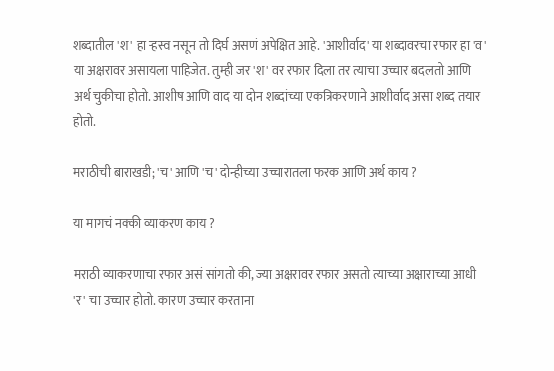शब्दातील 'श' हा ऱ्हस्व नसून तो दिर्घ असणं अपेक्षित आहे. 'आशीर्वाद' या शब्दावरचा रफार हा 'व' या अक्षरावर असायला पाहिजेत. तुम्ही जर 'श' वर रफार दिला तर त्याचा उच्चार बदलतो आणि अर्थ चुकीचा होतो. आशीष आणि वाद या दोन शब्दांच्या एकत्रिकरणाने आशीर्वाद असा शब्द तयार होतो.

मराठीची बाराखडी; 'च' आणि 'च' दोन्हीच्या उच्चारातला फरक आणि अर्थ काय ?

या मागचं नक्की व्याकरण काय ?

मराठी व्याकरणाचा रफार असं सांगतो की, ज्या अक्षरावर रफार असतो त्याच्या अक्षाराच्या आधी 'र' चा उच्चार होतो. कारण उच्चार करताना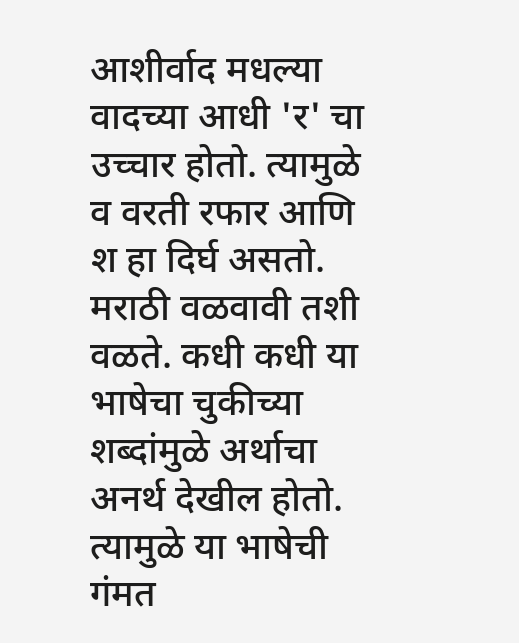आशीर्वाद मधल्या वादच्या आधी 'र' चा उच्चार होतो. त्यामुळे व वरती रफार आणि श हा दिर्घ असतो. मराठी वळवावी तशी वळते. कधी कधी या भाषेचा चुकीच्या शब्दांमुळे अर्थाचा अनर्थ देखील होतो. त्यामुळे या भाषेची गंमत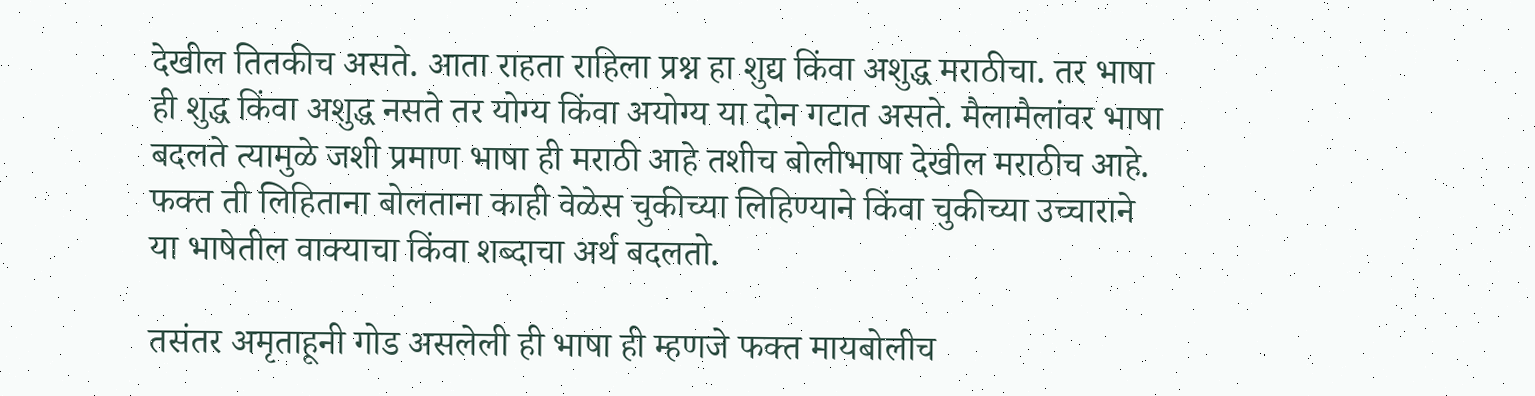देखील तितकीच असते. आता राहता राहिला प्रश्न हा शुद्य किंवा अशुद्ध मराठीचा. तर भाषा ही शुद्ध किंवा अशुद्ध नसते तर योग्य किंवा अयोग्य या दोन गटात असते. मैलामैलांवर भाषा बदलते त्यामुळे जशी प्रमाण भाषा ही मराठी आहे तशीच बोलीभाषा देखील मराठीच आहे. फक्त ती लिहिताना बोलताना काही वेळेस चुकीच्या लिहिण्याने किंवा चुकीच्या उच्चाराने या भाषेतील वाक्याचा किंवा शब्दाचा अर्थ बदलतो.

तसंतर अमृताहूनी गोड असलेली ही भाषा ही म्हणजे फक्त मायबोलीच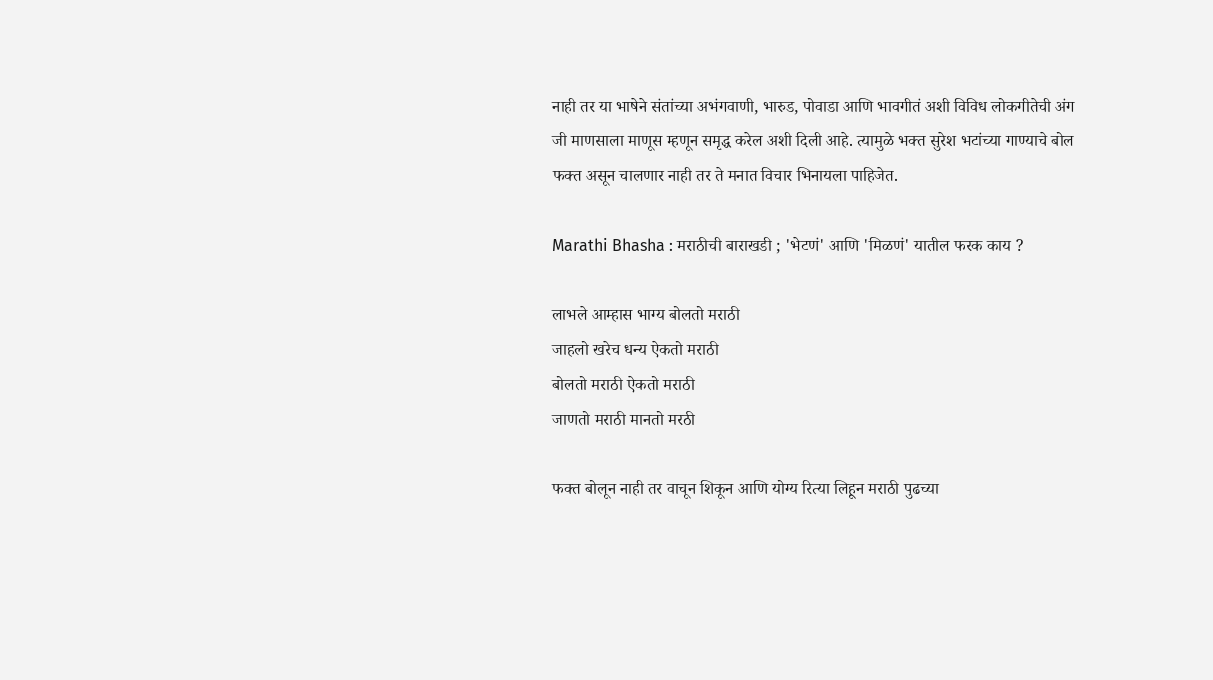नाही तर या भाषेने संतांच्या अभंगवाणी, भारुड, पोवाडा आणि भावगीतं अशी विविध लोकगीतेची अंग जी माणसाला माणूस म्हणून समृद्ध करेल अशी दिली आहे. त्यामुळे भक्त सुरेश भटांच्या गाण्याचे बोल फक्त असून चालणार नाही तर ते मनात विचार भिनायला पाहिजेत.

Marathi Bhasha : मराठीची बाराखडी ; 'भेटणं' आणि 'मिळणं' यातील फरक काय ?

लाभले आम्हास भाग्य बोलतो मराठी
जाहलो खरेच धन्य ऐकतो मराठी
बोलतो मराठी ऐकतो मराठी
जाणतो मराठी मानतो मरठी

फक्त बोलून नाही तर वाचून शिकून आणि योग्य रित्या लिहून मराठी पुढच्या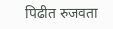पिढीत रुजवता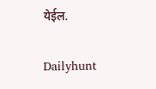येईल.

Dailyhunt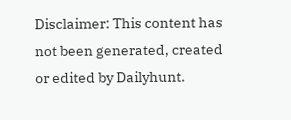Disclaimer: This content has not been generated, created or edited by Dailyhunt.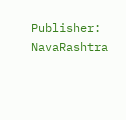Publisher: NavaRashtra